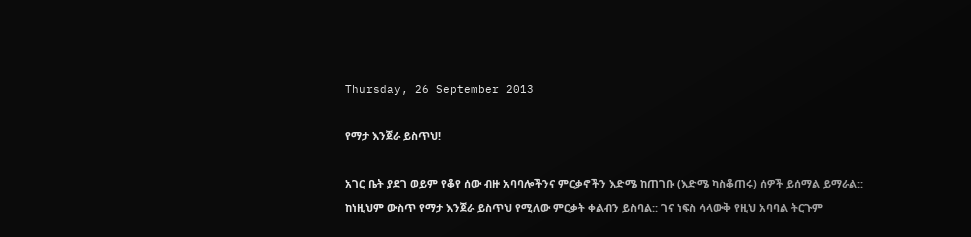Thursday, 26 September 2013

የማታ እንጀራ ይስጥህ!

አገር ቤት ያደገ ወይም የቆየ ሰው ብዙ አባባሎችንና ምርቃኖችን እድሜ ከጠገቡ (እድሜ ካስቆጠሩ) ሰዎች ይሰማል ይማራል:: ከነዚህም ውስጥ የማታ እንጀራ ይስጥህ የሚለው ምርቃት ቀልብን ይስባል:: ገና ነፍስ ሳላውቅ የዚህ አባባል ትርጉም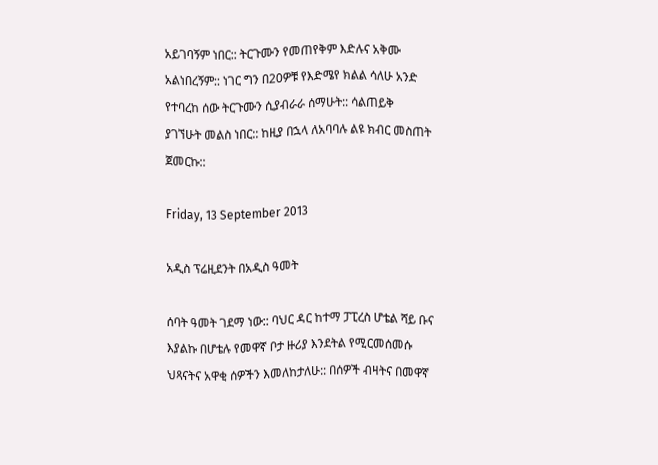አይገባኝም ነበር:: ትርጉሙን የመጠየቅም እድሉና አቅሙ አልነበረኝም:: ነገር ግን በ20ዎቹ የእድሜየ ክልል ሳለሁ አንድ የተባረከ ሰው ትርጉሙን ሲያብራራ ሰማሁት:: ሳልጠይቅ ያገኘሁት መልስ ነበር:: ከዚያ በኋላ ለአባባሉ ልዩ ክብር መስጠት ጀመርኩ::

Friday, 13 September 2013

አዲስ ፕሬዚደንት በአዲስ ዓመት

ሰባት ዓመት ገደማ ነው:: ባህር ዳር ከተማ ፓፒረስ ሆቴል ሻይ ቡና እያልኩ በሆቴሉ የመዋኛ ቦታ ዙሪያ እንደትል የሚርመሰመሱ ህጻናትና አዋቂ ሰዎችን እመለከታለሁ:: በሰዎች ብዛትና በመዋኛ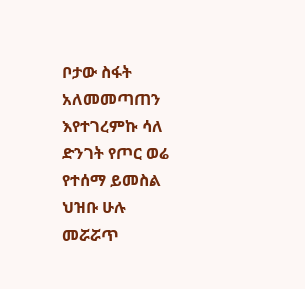ቦታው ስፋት አለመመጣጠን እየተገረምኩ ሳለ ድንገት የጦር ወሬ የተሰማ ይመስል ህዝቡ ሁሉ መሯሯጥ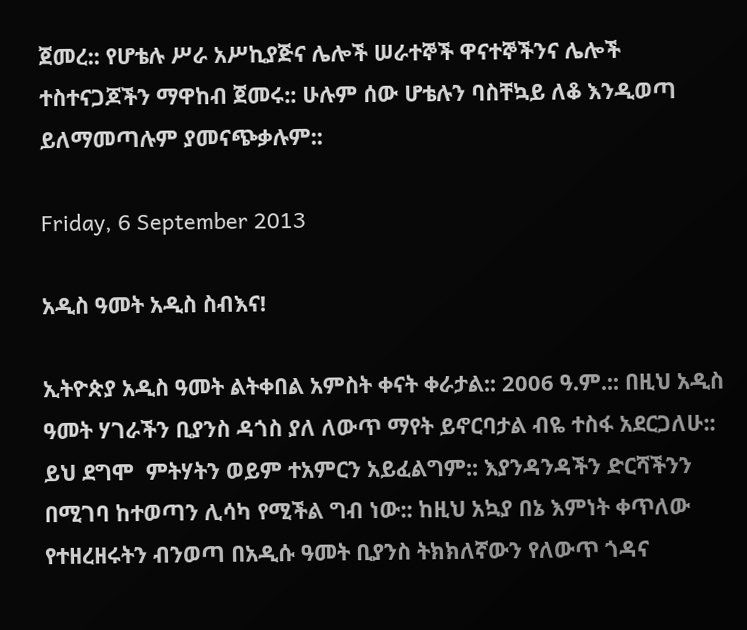ጀመረ:: የሆቴሉ ሥራ አሥኪያጅና ሌሎች ሠራተኞች ዋናተኞችንና ሌሎች ተስተናጋጆችን ማዋከብ ጀመሩ:: ሁሉም ሰው ሆቴሉን ባስቸኳይ ለቆ እንዲወጣ ይለማመጣሉም ያመናጭቃሉም::

Friday, 6 September 2013

አዲስ ዓመት አዲስ ስብእና!

ኢትዮጵያ አዲስ ዓመት ልትቀበል አምስት ቀናት ቀራታል:: 2006 ዓ.ም.:: በዚህ አዲስ ዓመት ሃገራችን ቢያንስ ዳጎስ ያለ ለውጥ ማየት ይኖርባታል ብዬ ተስፋ አደርጋለሁ:: ይህ ደግሞ  ምትሃትን ወይም ተአምርን አይፈልግም:: እያንዳንዳችን ድርሻችንን በሚገባ ከተወጣን ሊሳካ የሚችል ግብ ነው:: ከዚህ አኳያ በኔ እምነት ቀጥለው የተዘረዘሩትን ብንወጣ በአዲሱ ዓመት ቢያንስ ትክክለኛውን የለውጥ ጎዳና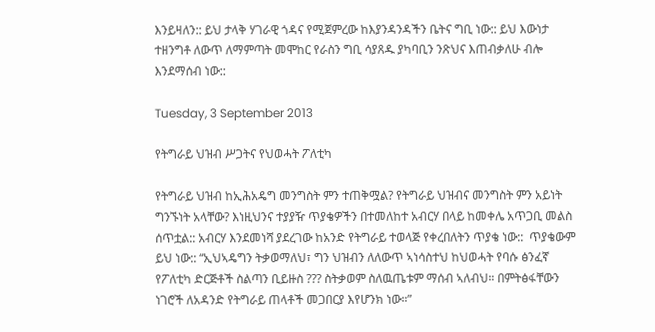እንይዛለን:: ይህ ታላቅ ሃገራዊ ጎዳና የሚጀምረው ከእያንዳንዳችን ቤትና ግቢ ነው:: ይህ እውነታ ተዘንግቶ ለውጥ ለማምጣት መሞከር የራስን ግቢ ሳያጸዱ ያካባቢን ንጽህና እጠብቃለሁ ብሎ  እንደማሰብ ነው::

Tuesday, 3 September 2013

የትግራይ ህዝብ ሥጋትና የህወሓት ፖለቲካ

የትግራይ ህዝብ ከኢሕአዴግ መንግስት ምን ተጠቅሟል? የትግራይ ህዝብና መንግስት ምን አይነት ግንኙነት አላቸው? እነዚህንና ተያያዥ ጥያቄዎችን በተመለከተ አብርሃ በላይ ከመቀሌ አጥጋቢ መልስ ሰጥቷል:: አብርሃ እንደመነሻ ያደረገው ከአንድ የትግራይ ተወላጅ የቀረበለትን ጥያቄ ነው::  ጥያቄውም ይህ ነው:: “ኢህኣዴግን ትቃወማለህ፣ ግን ህዝብን ለለውጥ ኣነሳስተህ ከህወሓት የባሱ ፅንፈኛ የፖለቲካ ድርጅቶች ስልጣን ቢይዙስ ??? ስትቃወም ስለዉጤቱም ማሰብ ኣለብህ። በምትፅፋቸውን ነገሮች ለአዳንድ የትግራይ ጠላቶች መጋበርያ እየሆንክ ነው።”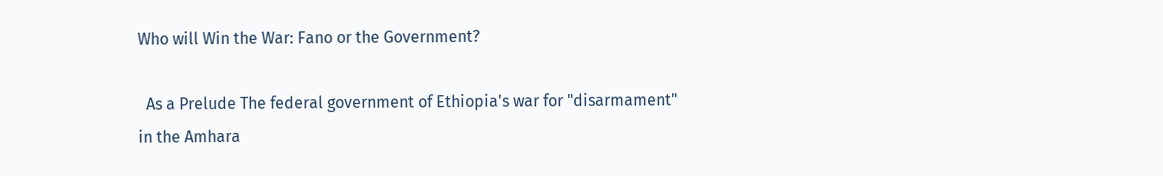Who will Win the War: Fano or the Government?

  As a Prelude The federal government of Ethiopia's war for "disarmament" in the Amhara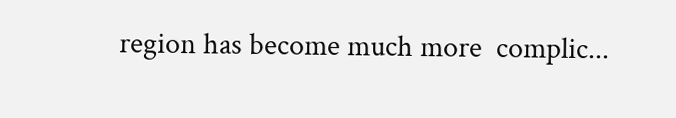region has become much more  complic...